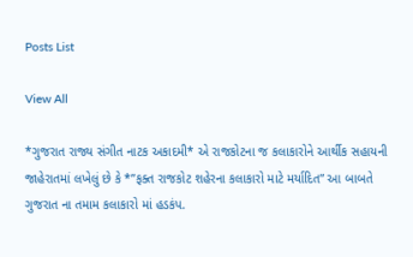Posts List

View All

*ગુજરાત રાજ્ય સંગીત નાટક અકાદમી* એ રાજકોટના જ કલાકારોને આર્થીક સહાયની જાહેરાતમાં લખેલું છે કે *”ફક્ત રાજકોટ શહેરના કલાકારો માટે મર્યાદિત” આ બાબતે ગુજરાત ના તમામ કલાકારો માં હડકંપ.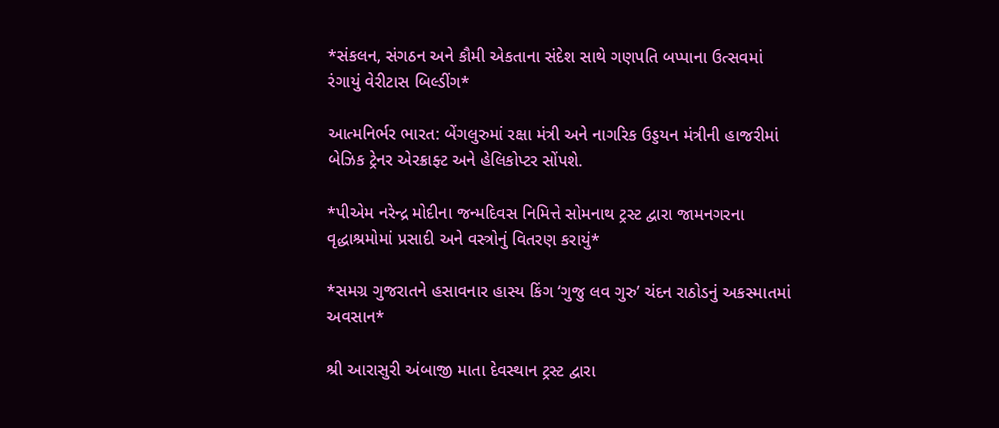*સંકલન, સંગઠન અને કૌમી એકતાના સંદેશ સાથે ગણપતિ બપ્પાના ઉત્સવમાં રંગાયું વેરીટાસ બિલ્ડીંગ*

આત્મનિર્ભર ભારત: બેંગલુરુમાં રક્ષા મંત્રી અને નાગરિક ઉડ્ડયન મંત્રીની હાજરીમાં બેઝિક ટ્રેનર એરક્રાફ્ટ અને હેલિકોપ્ટર સોંપશે.

*પીએમ નરેન્દ્ર મોદીના જન્મદિવસ નિમિત્તે સોમનાથ ટ્રસ્ટ દ્વારા જામનગરના વૃદ્ધાશ્રમોમાં પ્રસાદી અને વસ્ત્રોનું વિતરણ કરાયું*

*સમગ્ર ગુજરાતને હસાવનાર હાસ્ય કિંગ ‘ગુજુ લવ ગુરુ’ ચંદન રાઠોડનું અકસ્માતમાં અવસાન*

શ્રી આરાસુરી અંબાજી માતા દેવસ્થાન ટ્રસ્ટ દ્વારા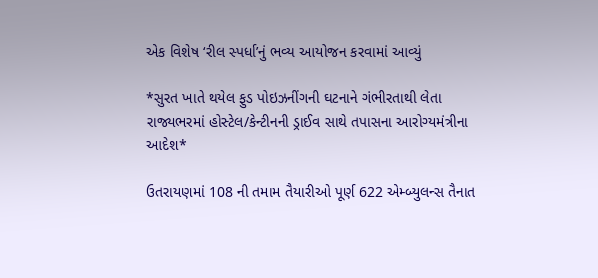એક વિશેષ ‘રીલ સ્પર્ધા’નું ભવ્ય આયોજન કરવામાં આવ્યું

*સુરત ખાતે થયેલ ફુડ પોઇઝનીંગની ઘટનાને ગંભીરતાથી લેતા રાજ્યભરમાં હોસ્ટેલ/કેન્ટીનની ડ્રાઈવ સાથે તપાસના આરોગ્યમંત્રીના આદેશ*

ઉતરાયણમાં 108 ની તમામ તૈયારીઓ પૂર્ણ 622 એમ્બ્યુલન્સ તૈનાત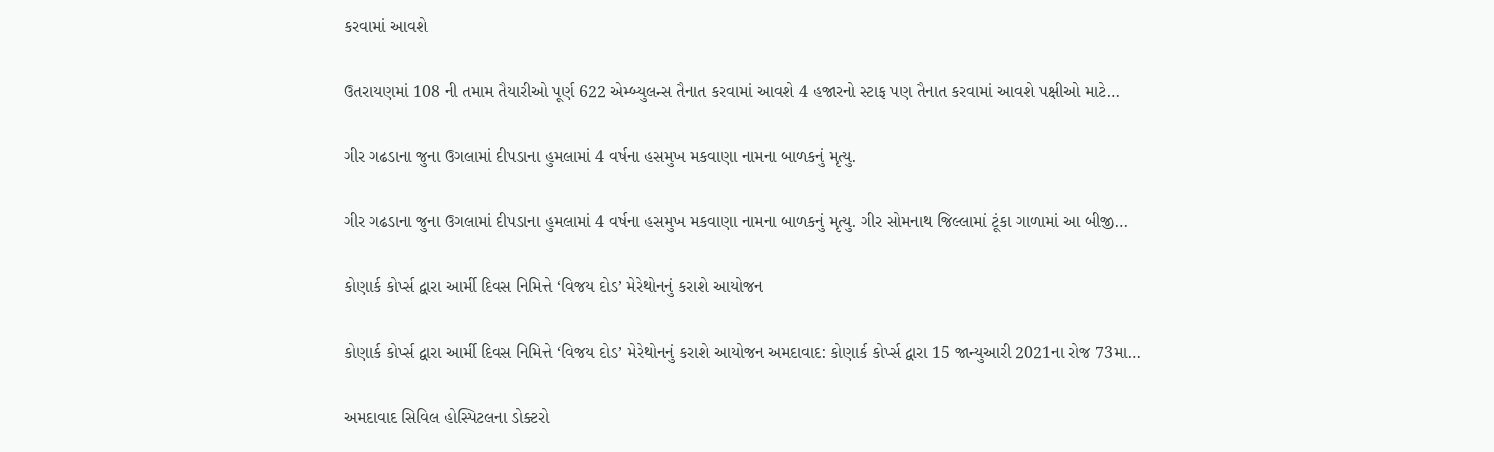કરવામાં આવશે

ઉતરાયણમાં 108 ની તમામ તૈયારીઓ પૂર્ણ 622 એમ્બ્યુલન્સ તૈનાત કરવામાં આવશે 4 હજારનો સ્ટાફ પણ તૈનાત કરવામાં આવશે પક્ષીઓ માટે…

ગીર ગઢડાના જુના ઉગલામાં દીપડાના હુમલામાં 4 વર્ષના હસમુખ મકવાણા નામના બાળકનું મૃત્યુ.

ગીર ગઢડાના જુના ઉગલામાં દીપડાના હુમલામાં 4 વર્ષના હસમુખ મકવાણા નામના બાળકનું મૃત્યુ. ગીર સોમનાથ જિલ્લામાં ટૂંકા ગાળામાં આ બીજી…

કોણાર્ક કોર્પ્સ દ્વારા આર્મી દિવસ નિમિત્તે ‘વિજય દોડ’ મેરેથોનનું કરાશે આયોજન

કોણાર્ક કોર્પ્સ દ્વારા આર્મી દિવસ નિમિત્તે ‘વિજય દોડ’ મેરેથોનનું કરાશે આયોજન અમદાવાદ: કોણાર્ક કોર્પ્સ દ્વારા 15 જાન્યુઆરી 2021ના રોજ 73મા…

અમદાવાદ સિવિલ હોસ્પિટલના ડોક્ટરો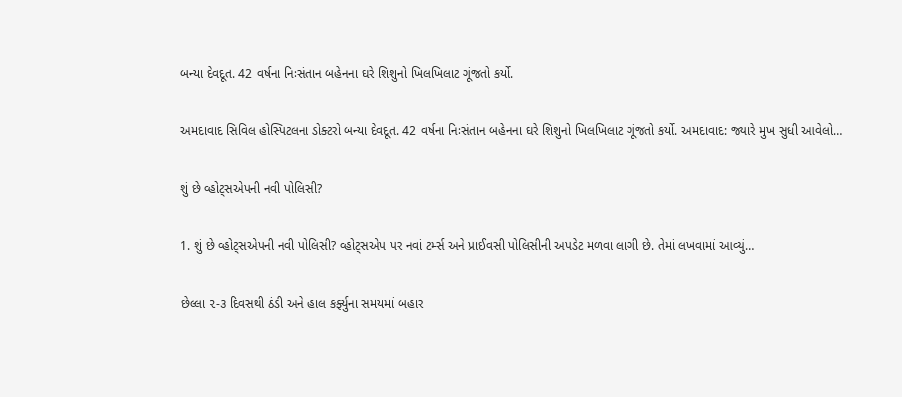બન્યા દેવદૂત. 42 વર્ષના નિઃસંતાન બહેનના ઘરે શિશુનો ખિલખિલાટ ગૂંજતો કર્યો.

અમદાવાદ સિવિલ હોસ્પિટલના ડોક્ટરો બન્યા દેવદૂત. 42 વર્ષના નિઃસંતાન બહેનના ઘરે શિશુનો ખિલખિલાટ ગૂંજતો કર્યો. અમદાવાદ: જ્યારે મુખ સુધી આવેલો…

શું છે વ્હોટ્સએપની નવી પોલિસી?

1. શું છે વ્હોટ્સએપની નવી પોલિસી? વ્હોટ્સએપ પર નવાં ટર્મ્સ અને પ્રાઈવસી પોલિસીની અપડેટ મળવા લાગી છે. તેમાં લખવામાં આવ્યું…

છેલ્લા ૨-૩ દિવસથી ઠંડી અને હાલ કર્ફ્યુના સમયમાં બહાર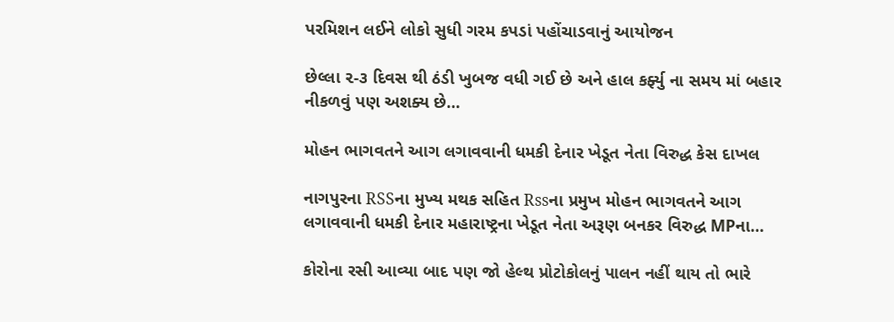પરમિશન લઈને લોકો સુધી ગરમ કપડાં પહોંચાડવાનું આયોજન

છેલ્લા ૨-૩ દિવસ થી ઠંડી ખુબજ વધી ગઈ છે અને હાલ કર્ફ્યુ ના સમય માં બહાર નીકળવું પણ અશક્ય છે…

મોહન ભાગવતને આગ લગાવવાની ધમકી દેનાર ખેડૂત નેતા વિરુદ્ધ કેસ દાખલ

નાગપુરના RSSના મુખ્ય મથક સહિત Rssના પ્રમુખ મોહન ભાગવતને આગ લગાવવાની ધમકી દેનાર મહારાષ્ટ્રના ખેડૂત નેતા અરૂણ બનકર વિરુદ્ધ MPના…

કોરોના રસી આવ્યા બાદ પણ જો હેલ્થ પ્રોટોકોલનું પાલન નહીં થાય તો ભારે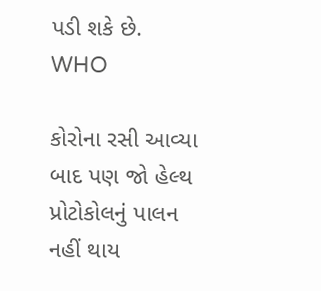પડી શકે છે. WHO

કોરોના રસી આવ્યા બાદ પણ જો હેલ્થ પ્રોટોકોલનું પાલન નહીં થાય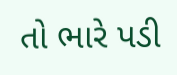તો ભારે પડી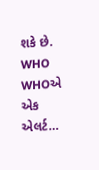શકે છે. WHO WHOએ એક એલર્ટ…